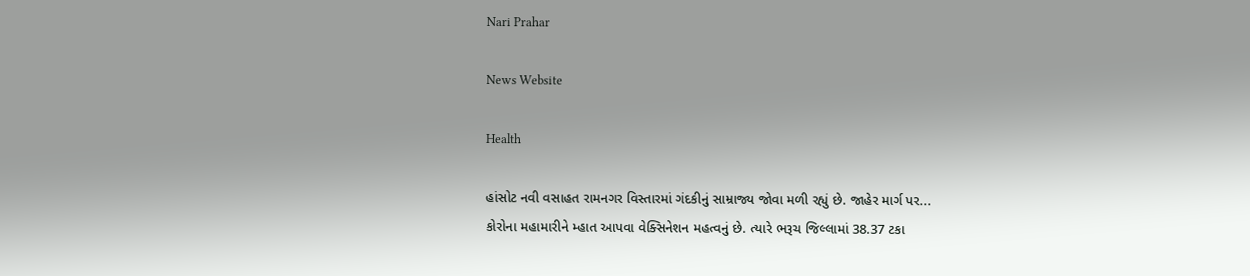Nari Prahar

News Website

Health

હાંસોટ નવી વસાહત રામનગર વિસ્તારમાં ગંદકીનું સામ્રાજ્ય જોવા મળી રહ્યું છે. જાહેર માર્ગ પર...
કોરોના મહામારીને મ્હાત આપવા વેક્સિનેશન મહત્વનું છે. ત્યારે ભરૂચ જિલ્લામાં 38.37 ટકા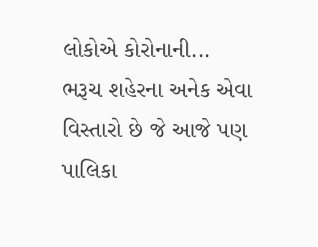લોકોએ કોરોનાની...
ભરૂચ શહેરના અનેક એવા વિસ્તારો છે જે આજે પણ પાલિકા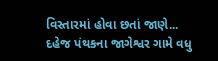વિસ્તારમાં હોવા છતાં જાણે...
દહેજ પંથકના જાગેશ્વર ગામે વધુ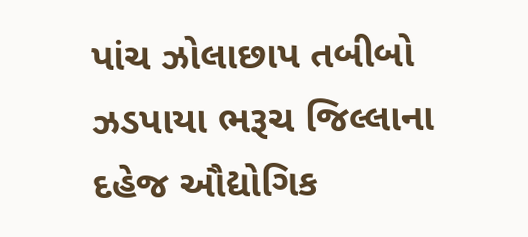પાંચ ઝોલાછાપ તબીબો ઝડપાયા ભરૂચ જિલ્લાના દહેજ ઔદ્યોગિક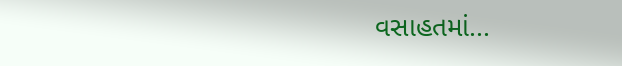વસાહતમાં...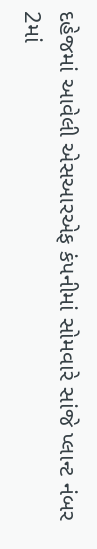દહેજમાં આવેલી એસઆરએફ કંપનીમાં સોમવારે સાંજે પ્લાન્ટ નંબર 2માં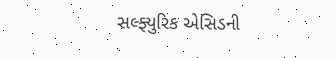સલ્ફ્યુરિક એસિડની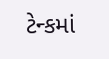ટેન્કમાં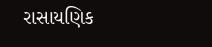રાસાયણિક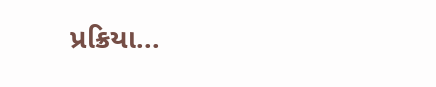પ્રક્રિયા...